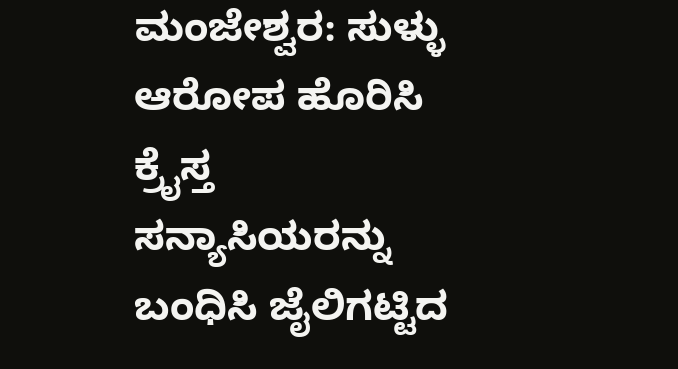ಮಂಜೇಶ್ವರ: ಸುಳ್ಳು ಆರೋಪ ಹೊರಿಸಿ ಕ್ರೈಸ್ತ ಸನ್ಯಾಸಿಯರನ್ನು ಬಂಧಿಸಿ ಜೈಲಿಗಟ್ಟಿದ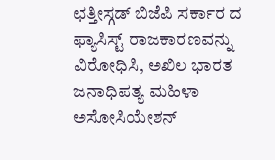ಛತ್ತೀಸ್ಗಡ್ ಬಿಜೆಪಿ ಸರ್ಕಾರ ದ ಫ್ಯಾಸಿಸ್ಟ್ ರಾಜಕಾರಣವನ್ನು ವಿರೋಧಿಸಿ, ಅಖಿಲ ಭಾರತ ಜನಾಧಿಪತ್ಯ ಮಹಿಳಾ ಅಸೋಸಿಯೇಶನ್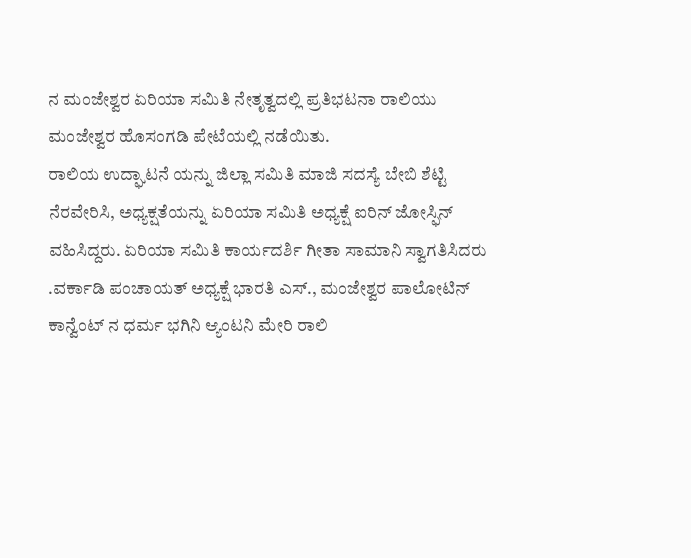ನ ಮಂಜೇಶ್ವರ ಏರಿಯಾ ಸಮಿತಿ ನೇತೃತ್ವದಲ್ಲಿ ಪ್ರತಿಭಟನಾ ರಾಲಿಯು ಮಂಜೇಶ್ವರ ಹೊಸಂಗಡಿ ಪೇಟೆಯಲ್ಲಿ ನಡೆಯಿತು.
ರಾಲಿಯ ಉದ್ಘಾಟನೆ ಯನ್ನು ಜಿಲ್ಲಾ ಸಮಿತಿ ಮಾಜಿ ಸದಸ್ಯೆ ಬೇಬಿ ಶೆಟ್ಟಿ ನೆರವೇರಿಸಿ, ಅಧ್ಯಕ್ಷತೆಯನ್ನು ಏರಿಯಾ ಸಮಿತಿ ಅಧ್ಯಕ್ಷೆ ಐರಿನ್ ಜೋಸ್ಫಿನ್ ವಹಿಸಿದ್ದರು. ಏರಿಯಾ ಸಮಿತಿ ಕಾರ್ಯದರ್ಶಿ ಗೀತಾ ಸಾಮಾನಿ ಸ್ವಾಗತಿಸಿದರು .ವರ್ಕಾಡಿ ಪಂಚಾಯತ್ ಅಧ್ಯಕ್ಷೆ ಭಾರತಿ ಎಸ್., ಮಂಜೇಶ್ವರ ಪಾಲೋಟಿನ್ ಕಾನ್ವೆಂಟ್ ನ ಧರ್ಮ ಭಗಿನಿ ಆ್ಯಂಟನಿ ಮೇರಿ ರಾಲಿ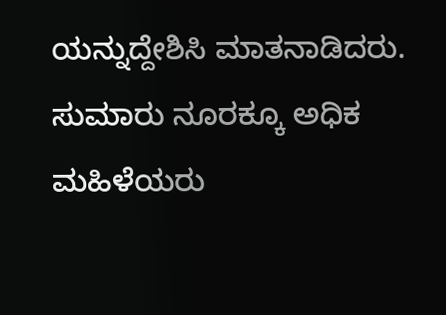ಯನ್ನುದ್ದೇಶಿಸಿ ಮಾತನಾಡಿದರು. ಸುಮಾರು ನೂರಕ್ಕೂ ಅಧಿಕ ಮಹಿಳೆಯರು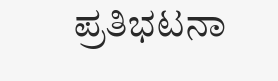ಪ್ರತಿಭಟನಾ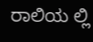ರಾಲಿಯ ಲ್ಲಿ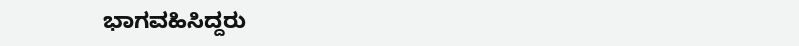ಭಾಗವಹಿಸಿದ್ದರು